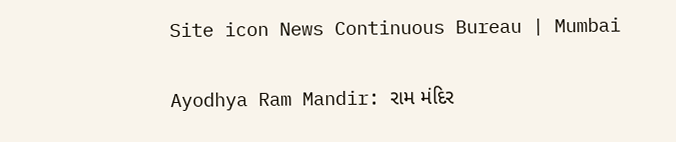Site icon News Continuous Bureau | Mumbai

Ayodhya Ram Mandir: રામ મંદિર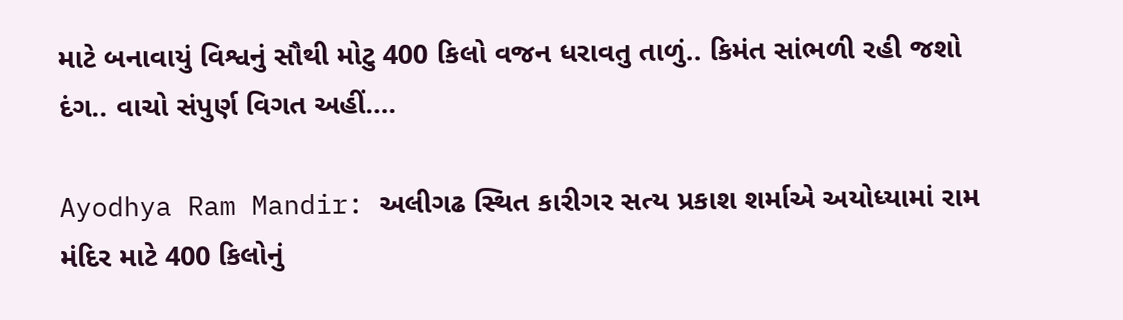માટે બનાવાયું વિશ્વનું સૌથી મોટુ 400 કિલો વજન ધરાવતુ તાળું.. કિમંત સાંભળી રહી જશો દંગ.. વાચો સંપુર્ણ વિગત અહીં….

Ayodhya Ram Mandir: અલીગઢ સ્થિત કારીગર સત્ય પ્રકાશ શર્માએ અયોધ્યામાં રામ મંદિર માટે 400 કિલોનું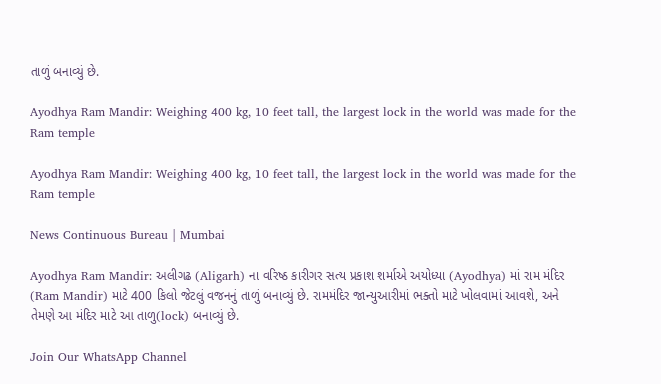તાળું બનાવ્યું છે.

Ayodhya Ram Mandir: Weighing 400 kg, 10 feet tall, the largest lock in the world was made for the Ram temple

Ayodhya Ram Mandir: Weighing 400 kg, 10 feet tall, the largest lock in the world was made for the Ram temple

News Continuous Bureau | Mumbai

Ayodhya Ram Mandir: અલીગઢ (Aligarh) ના વરિષ્ઠ કારીગર સત્ય પ્રકાશ શર્માએ અયોધ્યા (Ayodhya) માં રામ મંદિર (Ram Mandir) માટે 400 કિલો જેટલું વજનનું તાળું બનાવ્યું છે. રામમંદિર જાન્યુઆરીમાં ભક્તો માટે ખોલવામાં આવશે, અને તેમણે આ મંદિર માટે આ તાળુ(lock) બનાવ્યું છે.

Join Our WhatsApp Channel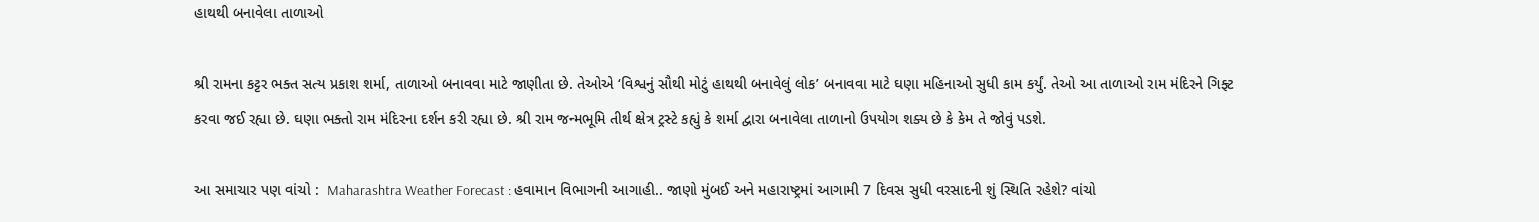હાથથી બનાવેલા તાળાઓ

શ્રી રામના કટ્ટર ભક્ત સત્ય પ્રકાશ શર્મા, તાળાઓ બનાવવા માટે જાણીતા છે. તેઓએ ‘વિશ્વનું સૌથી મોટું હાથથી બનાવેલું લોક’ બનાવવા માટે ઘણા મહિનાઓ સુધી કામ કર્યું. તેઓ આ તાળાઓ રામ મંદિરને ગિફ્ટ કરવા જઈ રહ્યા છે. ઘણા ભક્તો રામ મંદિરના દર્શન કરી રહ્યા છે. શ્રી રામ જન્મભૂમિ તીર્થ ક્ષેત્ર ટ્રસ્ટે કહ્યું કે શર્મા દ્વારા બનાવેલા તાળાનો ઉપયોગ શક્ય છે કે કેમ તે જોવું પડશે.

આ સમાચાર પણ વાંચો :  Maharashtra Weather Forecast : હવામાન વિભાગની આગાહી.. જાણો મુંબઈ અને મહારાષ્ટ્રમાં આગામી 7 દિવસ સુધી વરસાદની શું સ્થિતિ રહેશે? વાંચો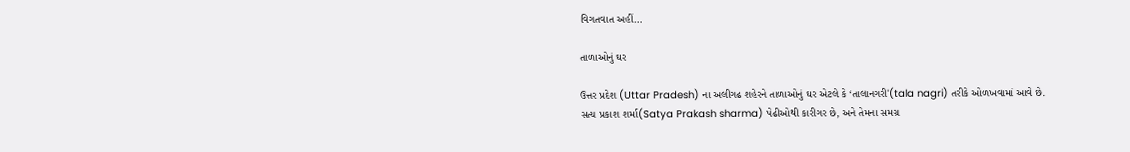વિગતવાત અહીં…

તાળાઓનું ઘર

ઉત્તર પ્રદેશ (Uttar Pradesh) ના અલીગઢ શહેરને તાળાઓનું ઘર એટલે કે ‘તાલાનગરી'(tala nagri) તરીકે ઓળખવામાં આવે છે. સત્ય પ્રકાશ શર્મા(Satya Prakash sharma) પેઢીઓથી કારીગર છે, અને તેમના સમગ્ર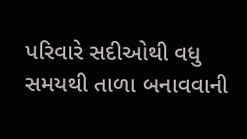પરિવારે સદીઓથી વધુ સમયથી તાળા બનાવવાની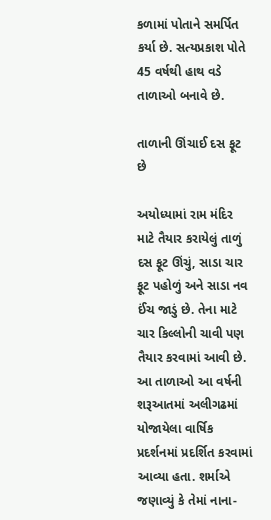કળામાં પોતાને સમર્પિત કર્યા છે. સત્યપ્રકાશ પોતે 45 વર્ષથી હાથ વડે તાળાઓ બનાવે છે.

તાળાની ઊંચાઈ દસ ફૂટ છે

અયોધ્યામાં રામ મંદિર માટે તૈયાર કરાયેલું તાળું દસ ફૂટ ઊંચું, સાડા ચાર ફૂટ પહોળું અને સાડા નવ ઈંચ જાડું છે. તેના માટે ચાર કિલ્લોની ચાવી પણ તૈયાર કરવામાં આવી છે. આ તાળાઓ આ વર્ષની શરૂઆતમાં અલીગઢમાં યોજાયેલા વાર્ષિક પ્રદર્શનમાં પ્રદર્શિત કરવામાં આવ્યા હતા. શર્માએ જણાવ્યું કે તેમાં નાના-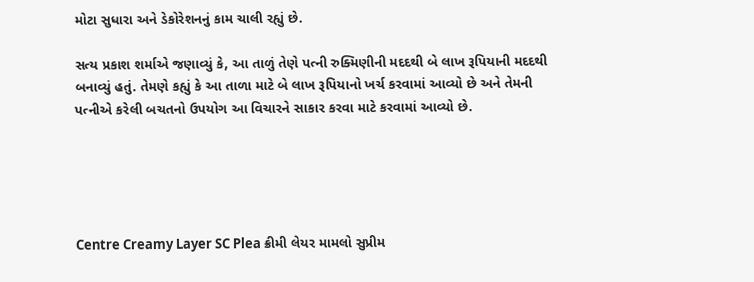મોટા સુધારા અને ડેકોરેશનનું કામ ચાલી રહ્યું છે.

સત્ય પ્રકાશ શર્માએ જણાવ્યું કે, આ તાળું તેણે પત્ની રુક્મિણીની મદદથી બે લાખ રૂપિયાની મદદથી બનાવ્યું હતું. તેમણે કહ્યું કે આ તાળા માટે બે લાખ રૂપિયાનો ખર્ચ કરવામાં આવ્યો છે અને તેમની પત્નીએ કરેલી બચતનો ઉપયોગ આ વિચારને સાકાર કરવા માટે કરવામાં આવ્યો છે.





Centre Creamy Layer SC Plea ક્રીમી લેયર મામલો સુપ્રીમ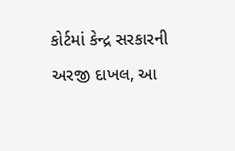કોર્ટમાં કેન્દ્ર સરકારની અરજી દાખલ, આ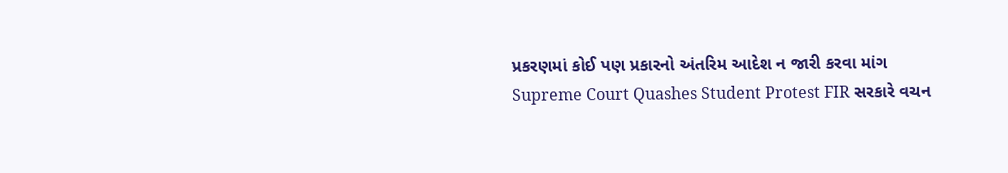પ્રકરણમાં કોઈ પણ પ્રકારનો અંતરિમ આદેશ ન જારી કરવા માંગ
Supreme Court Quashes Student Protest FIR સરકારે વચન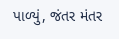પાળ્યું, જંતર મંતર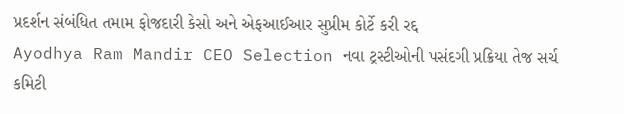પ્રદર્શન સંબંધિત તમામ ફોજદારી કેસો અને એફઆઈઆર સુપ્રીમ કોર્ટે કરી રદ્દ
Ayodhya Ram Mandir CEO Selection નવા ટ્રસ્ટીઓની પસંદગી પ્રક્રિયા તેજ સર્ચ કમિટી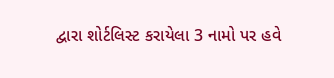દ્વારા શોર્ટલિસ્ટ કરાયેલા 3 નામો પર હવે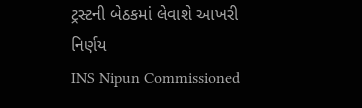ટ્રસ્ટની બેઠકમાં લેવાશે આખરી નિર્ણય
INS Nipun Commissioned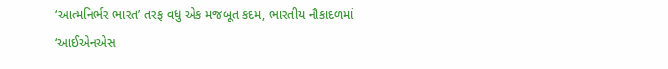‘આત્મનિર્ભર ભારત’ તરફ વધુ એક મજબૂત કદમ, ભારતીય નૌકાદળમાં ‘આઈએનએસ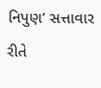નિપુણ’ સત્તાવાર રીતે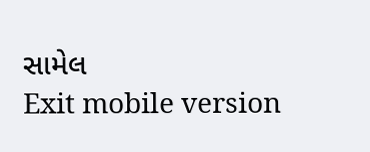સામેલ
Exit mobile version